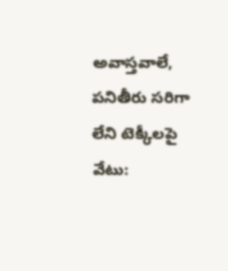అవాస్తవాలే, పనితీరు సరిగా లేని టెక్కీలపై వేటు: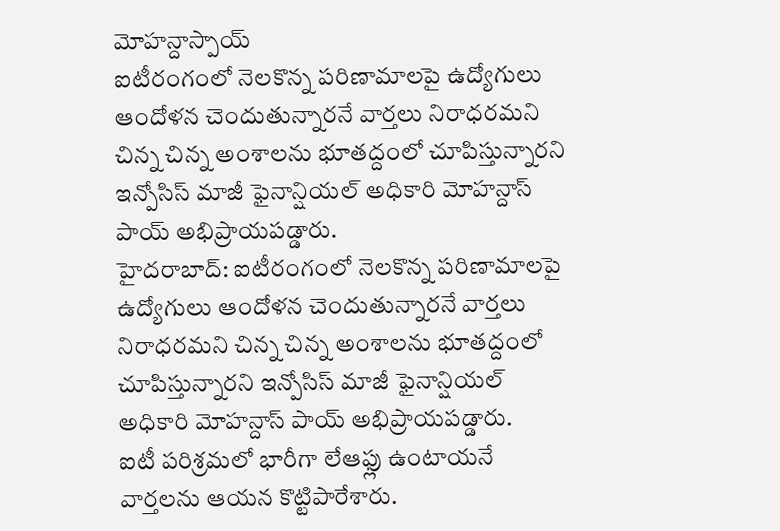మోహన్దాస్పాయ్
ఐటీరంగంలో నెలకొన్న పరిణామాలపై ఉద్యోగులు ఆందోళన చెందుతున్నారనే వార్తలు నిరాధరమని చిన్న చిన్న అంశాలను భూతద్దంలో చూపిస్తున్నారని ఇన్పోసిస్ మాజీ ఫైనాన్షియల్ అధికారి మోహన్దాస్ పాయ్ అభిప్రాయపడ్డారు.
హైదరాబాద్: ఐటీరంగంలో నెలకొన్న పరిణామాలపై ఉద్యోగులు ఆందోళన చెందుతున్నారనే వార్తలు నిరాధరమని చిన్న చిన్న అంశాలను భూతద్దంలో చూపిస్తున్నారని ఇన్పోసిస్ మాజీ ఫైనాన్షియల్ అధికారి మోహన్దాస్ పాయ్ అభిప్రాయపడ్డారు.
ఐటీ పరిశ్రమలో భారీగా లేఆఫ్లు ఉంటాయనే వార్తలను ఆయన కొట్టిపారేశారు.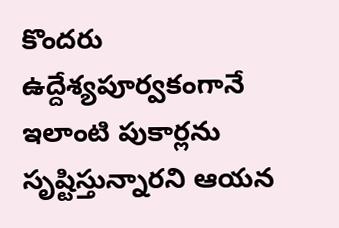కొందరు ఉద్దేశ్యపూర్వకంగానే ఇలాంటి పుకార్లను సృష్టిస్తున్నారని ఆయన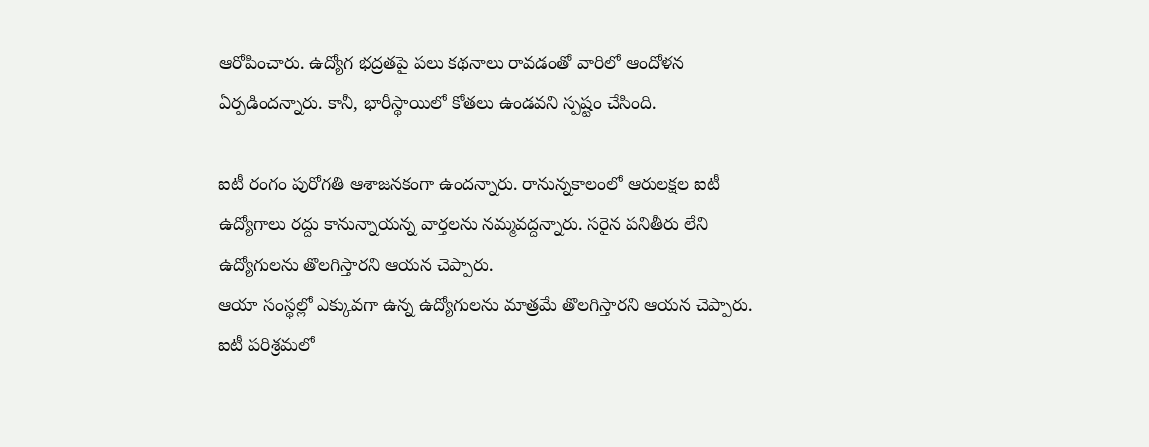ఆరోపించారు. ఉద్యోగ భద్రతపై పలు కథనాలు రావడంతో వారిలో ఆందోళన ఏర్పడిందన్నారు. కానీ, భారీస్థాయిలో కోతలు ఉండవని స్పష్టం చేసింది.

ఐటీ రంగం పురోగతి ఆశాజనకంగా ఉందన్నారు. రానున్నకాలంలో ఆరులక్షల ఐటీ ఉద్యోగాలు రద్దు కానున్నాయన్న వార్తలను నమ్మవద్దన్నారు. సరైన పనితీరు లేని ఉద్యోగులను తొలగిస్తారని ఆయన చెప్పారు.
ఆయా సంస్థల్లో ఎక్కువగా ఉన్న ఉద్యోగులను మాత్రమే తొలగిస్తారని ఆయన చెప్పారు. ఐటీ పరిశ్రమలో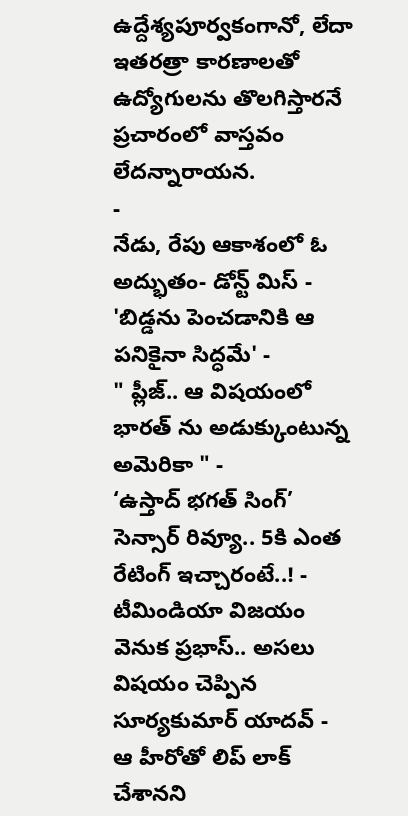ఉద్దేశ్యపూర్వకంగానో, లేదా ఇతరత్రా కారణాలతో ఉద్యోగులను తొలగిస్తారనే ప్రచారంలో వాస్తవం లేదన్నారాయన.
-
నేడు, రేపు ఆకాశంలో ఓ అద్భుతం- డోన్ట్ మిస్ -
'బిడ్డను పెంచడానికి ఆ పనికైనా సిద్ధమే' -
" ప్లీజ్.. ఆ విషయంలో భారత్ ను అడుక్కుంటున్న అమెరికా " -
‘ఉస్తాద్ భగత్ సింగ్’ సెన్సార్ రివ్యూ.. 5కి ఎంత రేటింగ్ ఇచ్చారంటే..! -
టీమిండియా విజయం వెనుక ప్రభాస్.. అసలు విషయం చెప్పిన సూర్యకుమార్ యాదవ్ -
ఆ హీరోతో లిప్ లాక్ చేశానని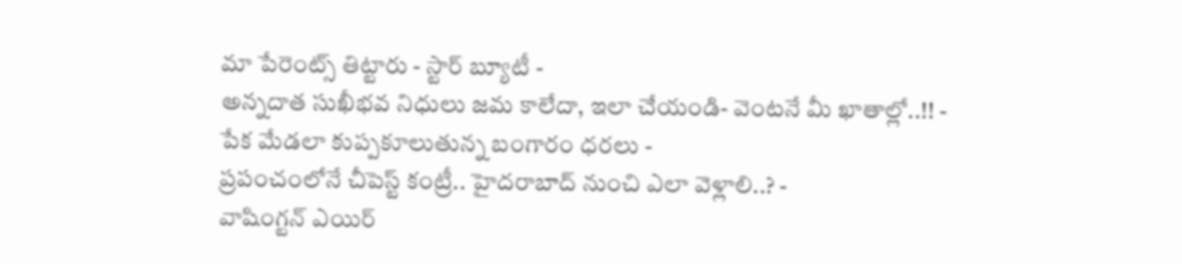మా పేరెంట్స్ తిట్టారు - స్టార్ బ్యూటీ -
అన్నదాత సుఖీభవ నిధులు జమ కాలేదా, ఇలా చేయండి- వెంటనే మీ ఖాతాల్లో..!! -
పేక మేడలా కుప్పకూలుతున్న బంగారం ధరలు -
ప్రపంచంలోనే చీపెస్ట్ కంట్రీ.. హైదరాబాద్ నుంచి ఎలా వెళ్లాలి..? -
వాషింగ్టన్ ఎయిర్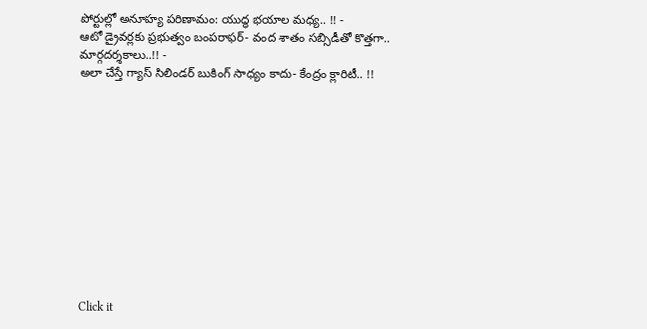పోర్టుల్లో అనూహ్య పరిణామం: యుద్ధ భయాల మధ్య.. !! -
ఆటో డ్రైవర్లకు ప్రభుత్వం బంపరాఫర్- వంద శాతం సబ్సిడీతో కొత్తగా.. మార్గదర్శకాలు..!! -
అలా చేస్తే గ్యాస్ సిలిండర్ బుకింగ్ సాధ్యం కాదు- కేంద్రం క్లారిటీ.. !!












Click it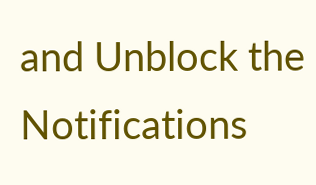and Unblock the Notifications